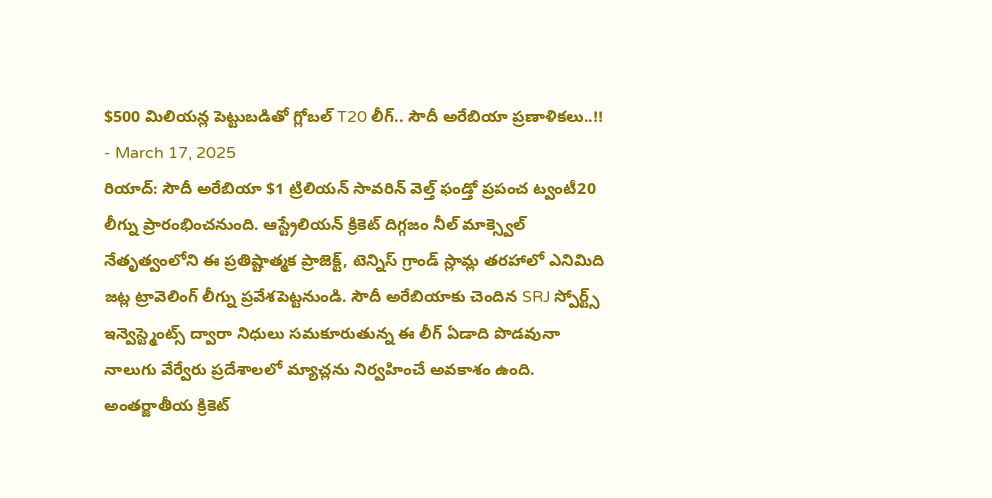$500 మిలియన్ల పెట్టుబడితో గ్లోబల్ T20 లీగ్.. సౌదీ అరేబియా ప్రణాళికలు..!!
- March 17, 2025
రియాద్: సౌదీ అరేబియా $1 ట్రిలియన్ సావరిన్ వెల్త్ ఫండ్తో ప్రపంచ ట్వంటీ20 లీగ్ను ప్రారంభించనుంది. ఆస్ట్రేలియన్ క్రికెట్ దిగ్గజం నీల్ మాక్స్వెల్ నేతృత్వంలోని ఈ ప్రతిష్టాత్మక ప్రాజెక్ట్, టెన్నిస్ గ్రాండ్ స్లామ్ల తరహాలో ఎనిమిది జట్ల ట్రావెలింగ్ లీగ్ను ప్రవేశపెట్టనుండి. సౌదీ అరేబియాకు చెందిన SRJ స్పోర్ట్స్ ఇన్వెస్ట్మెంట్స్ ద్వారా నిధులు సమకూరుతున్న ఈ లీగ్ ఏడాది పొడవునా నాలుగు వేర్వేరు ప్రదేశాలలో మ్యాచ్లను నిర్వహించే అవకాశం ఉంది.
అంతర్జాతీయ క్రికెట్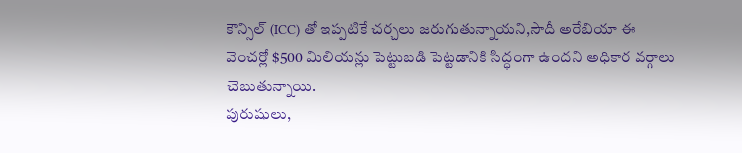కౌన్సిల్ (ICC) తో ఇప్పటికే చర్చలు జరుగుతున్నాయని,సౌదీ అరేబియా ఈ వెంచర్లో $500 మిలియన్లు పెట్టుబడి పెట్టడానికి సిద్ధంగా ఉందని అధికార వర్గాలు చెబుతున్నాయి.
పురుషులు,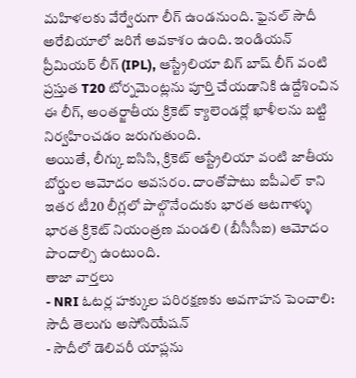మహిళలకు వేర్వేరుగా లీగ్ ఉండనుంది. ఫైనల్ సౌదీ అరేబియాలో జరిగే అవకాశం ఉంది. ఇండియన్ ప్రీమియర్ లీగ్ (IPL), ఆస్ట్రేలియా బిగ్ బాష్ లీగ్ వంటి ప్రస్తుత T20 టోర్నమెంట్లను పూర్తి చేయడానికి ఉద్దేశించిన ఈ లీగ్, అంతర్జాతీయ క్రికెట్ క్యాలెండర్లో ఖాళీలను బట్టి నిర్వహించడం జరుగుతుంది.
అయితే, లీగ్కు ఐసిసి, క్రికెట్ ఆస్ట్రేలియా వంటి జాతీయ బోర్డుల ఆమోదం అవసరం. దాంతోపాటు ఐపీఎల్ కాని ఇతర టీ20 లీగ్లలో పాల్గొనేందుకు భారత ఆటగాళ్ళు భారత క్రికెట్ నియంత్రణ మండలి (బీసీసీఐ) ఆమోదం పొందాల్సి ఉంటుంది.
తాజా వార్తలు
- NRI ఓటర్ల హక్కుల పరిరక్షణకు అవగాహన పెంచాలి: సౌదీ తెలుగు అసోసియేషన్
- సౌదీలో డెలివరీ యాప్లను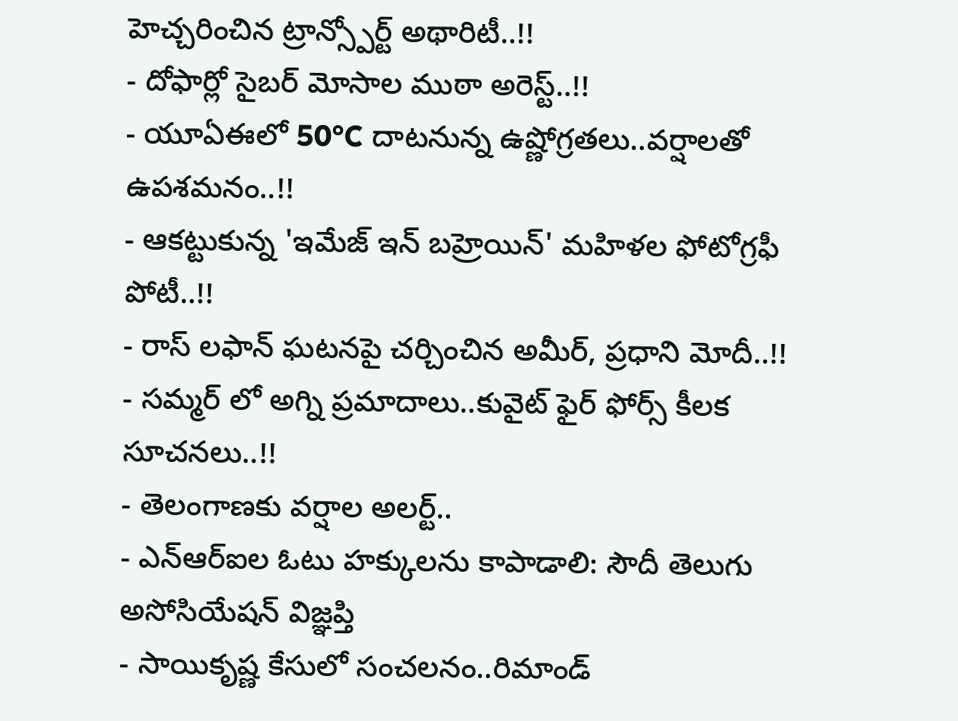హెచ్చరించిన ట్రాన్స్పోర్ట్ అథారిటీ..!!
- దోఫార్లో సైబర్ మోసాల ముఠా అరెస్ట్..!!
- యూఏఈలో 50°C దాటనున్న ఉష్ణోగ్రతలు..వర్షాలతో ఉపశమనం..!!
- ఆకట్టుకున్న 'ఇమేజ్ ఇన్ బహ్రెయిన్' మహిళల ఫోటోగ్రఫీ పోటీ..!!
- రాస్ లఫాన్ ఘటనపై చర్చించిన అమీర్, ప్రధాని మోదీ..!!
- సమ్మర్ లో అగ్ని ప్రమాదాలు..కువైట్ ఫైర్ ఫోర్స్ కీలక సూచనలు..!!
- తెలంగాణకు వర్షాల అలర్ట్..
- ఎన్ఆర్ఐల ఓటు హక్కులను కాపాడాలి: సౌదీ తెలుగు అసోసియేషన్ విజ్ఞప్తి
- సాయికృష్ణ కేసులో సంచలనం..రిమాండ్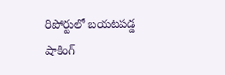రిపోర్టులో బయటపడ్డ షాకింగ్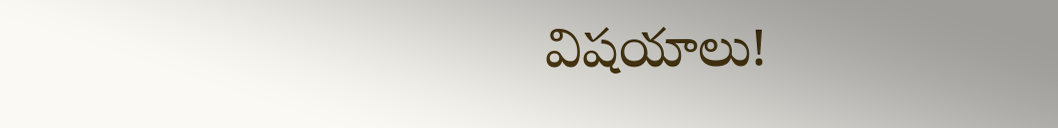విషయాలు!